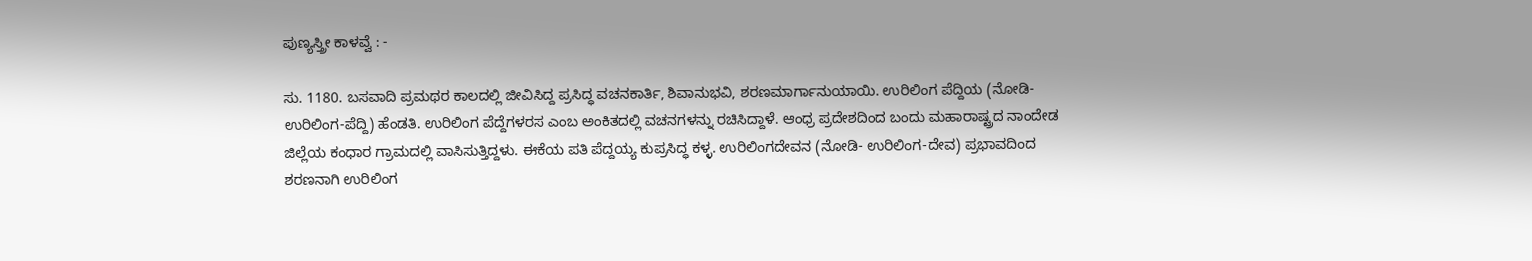ಪುಣ್ಯಸ್ತ್ರೀ ಕಾಳವ್ವೆ : -

ಸು. 1180. ಬಸವಾದಿ ಪ್ರಮಥರ ಕಾಲದಲ್ಲಿ ಜೀವಿಸಿದ್ದ ಪ್ರಸಿದ್ಧ ವಚನಕಾರ್ತಿ, ಶಿವಾನುಭವಿ, ಶರಣಮಾರ್ಗಾನುಯಾಯಿ. ಉರಿಲಿಂಗ ಪೆದ್ದಿಯ (ನೋಡಿ- ಉರಿಲಿಂಗ-ಪೆದ್ದಿ) ಹೆಂಡತಿ. ಉರಿಲಿಂಗ ಪೆದ್ದೆಗಳರಸ ಎಂಬ ಅಂಕಿತದಲ್ಲಿ ವಚನಗಳನ್ನು ರಚಿಸಿದ್ದಾಳೆ. ಆಂಧ್ರ ಪ್ರದೇಶದಿಂದ ಬಂದು ಮಹಾರಾಷ್ಟ್ರದ ನಾಂದೇಡ ಜಿಲ್ಲೆಯ ಕಂಧಾರ ಗ್ರಾಮದಲ್ಲಿ ವಾಸಿಸುತ್ತಿದ್ದಳು. ಈಕೆಯ ಪತಿ ಪೆದ್ದಯ್ಯ ಕುಪ್ರಸಿದ್ಧ ಕಳ್ಳ. ಉರಿಲಿಂಗದೇವನ (ನೋಡಿ- ಉರಿಲಿಂಗ-ದೇವ) ಪ್ರಭಾವದಿಂದ ಶರಣನಾಗಿ ಉರಿಲಿಂಗ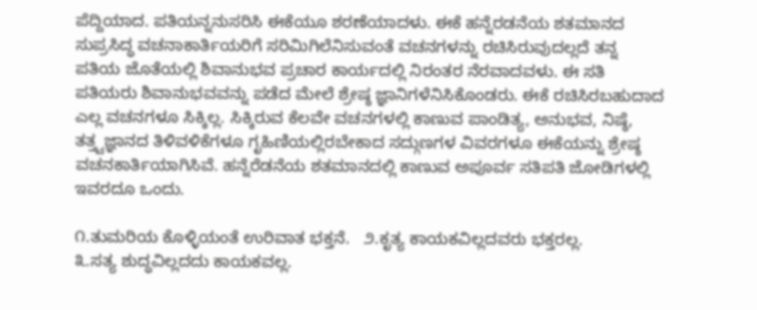ಪೆದ್ದಿಯಾದ. ಪತಿಯನ್ನನುಸರಿಸಿ ಈಕೆಯೂ ಶರಣೆಯಾದಳು. ಈಕೆ ಹನ್ನೆರಡನೆಯ ಶತಮಾನದ ಸುಪ್ರಸಿದ್ಧ ವಚನಾಕಾರ್ತಿಯರಿಗೆ ಸರಿಮಿಗಿಲೆನಿಸುವಂತೆ ವಚನಗಳನ್ನು ರಚಿಸಿರುವುದಲ್ಲದೆ ತನ್ನ ಪತಿಯ ಜೊತೆಯಲ್ಲಿ ಶಿವಾನುಭವ ಪ್ರಚಾರ ಕಾರ್ಯದಲ್ಲಿ ನಿರಂತರ ನೆರವಾದವಳು. ಈ ಸತಿ ಪತಿಯರು ಶಿವಾನುಭವವನ್ನು ಪಡೆದ ಮೇಲೆ ಶ್ರೇಷ್ಠ ಜ್ಞಾನಿಗಳೆನಿಸಿಕೊಂಡರು. ಈಕೆ ರಚಿಸಿರಬಹುದಾದ ಎಲ್ಲ ವಚನಗಳೂ ಸಿಕ್ಕಿಲ್ಲ. ಸಿಕ್ಕಿರುವ ಕೆಲವೇ ವಚನಗಳಲ್ಲಿ ಕಾಣುವ ಪಾಂಡಿತ್ಯ, ಅನುಭವ, ನಿಷ್ಠೆ, ತತ್ತ್ವಜ್ಞಾನದ ತಿಳಿವಳಿಕೆಗಳೂ ಗೃಹಿಣಿಯಲ್ಲಿರಬೇಕಾದ ಸದ್ಗುಣಗಳ ವಿವರಗಳೂ ಈಕೆಯನ್ನು ಶ್ರೇಷ್ಠ ವಚನಕಾರ್ತಿಯಾಗಿಸಿವೆ. ಹನ್ನೆರೆಡನೆಯ ಶತಮಾನದಲ್ಲಿ ಕಾಣುವ ಅಪೂರ್ವ ಸತಿಪತಿ ಜೋಡಿಗಳಲ್ಲಿ ಇವರದೂ ಒಂದು.

೧‌.ತುಮರಿಯ ಕೊಳ್ಳಿಯಂತೆ ಉರಿವಾತ ಭಕ್ತನೆ.   ೨.ಕೃತ್ಯ ಕಾಯಕವಿಲ್ಲದವರು ಭಕ್ತರಲ್ಲ.
೩.ಸತ್ಯ ಶುದ್ಧವಿಲ್ಲದದು ಕಾಯಕವಲ್ಲ.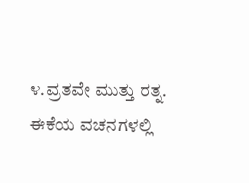೪.ವ್ರತವೇ ಮುತ್ತು ರತ್ನ.               ಈಕೆಯ ವಚನಗಳಲ್ಲಿ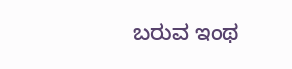ಬರುವ ಇಂಥ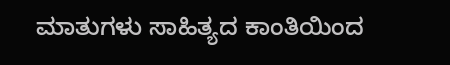ಮಾತುಗಳು ಸಾಹಿತ್ಯದ ಕಾಂತಿಯಿಂದ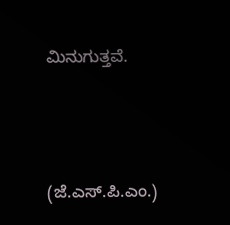ಮಿನುಗುತ್ತವೆ.



(ಜೆ.ಎಸ್.ಪಿ.ಎಂ.)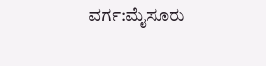ವರ್ಗ:ಮೈಸೂರು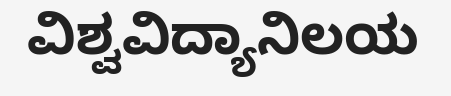ವಿಶ್ವವಿದ್ಯಾನಿಲಯ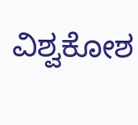ವಿಶ್ವಕೋಶ